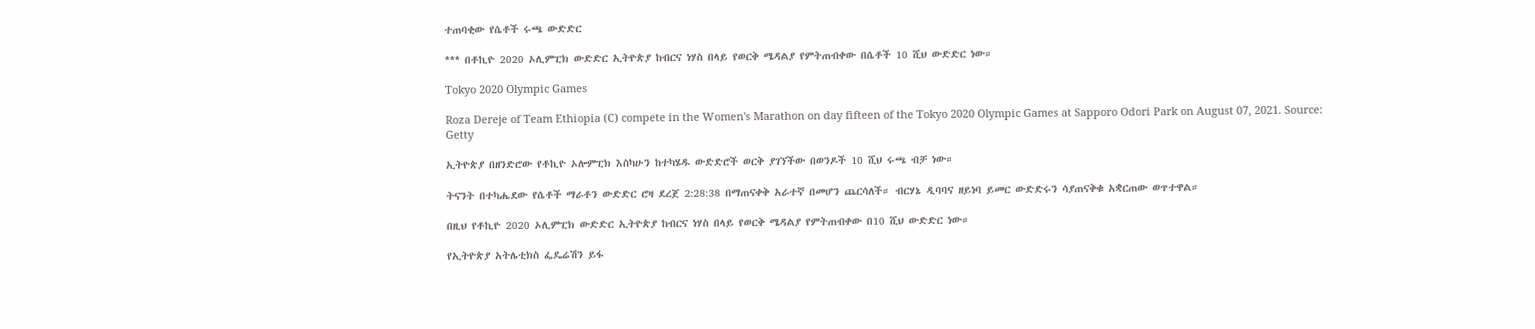ተጠባቂው የሴቶች ሩጫ ውድድር

*** በቶኪዮ 2020 ኦሊምፒክ ውድድር ኢትዮጵያ ከብርና ነሃስ በላይ የወርቅ ሜዳልያ የምትጠብቀው በሴቶች 10 ሺህ ውድድር ነው።

Tokyo 2020 Olympic Games

Roza Dereje of Team Ethiopia (C) compete in the Women's Marathon on day fifteen of the Tokyo 2020 Olympic Games at Sapporo Odori Park on August 07, 2021. Source: Getty

ኢትዮጵያ በዘንድሮው የቶኪዮ ኦሎምፒክ እስካሁን ከተካሄዱ ውድድሮች ወርቅ ያገኘችው በወንዶች 10 ሺህ ሩጫ ብቻ ነው።

ትናንት በተካሔደው የሴቶች ማራቶን ውድድር ሮዛ ደረጀ 2:28:38 በማጠናቀቅ አራተኛ በመሆን ጨርሳለች። ብርሃኔ ዲባባና ዘይነባ ይመር ውድድሩን ሳያጠናቅቁ አቋርጠው ወጥተዋል።

በዚህ የቶኪዮ 2020 ኦሊምፒክ ውድድር ኢትዮጵያ ከብርና ነሃስ በላይ የወርቅ ሜዳልያ የምትጠብቀው በ10 ሺህ ውድድር ነው።

የኢትዮጵያ አትሌቲክስ ፌዴሬሽን ይፋ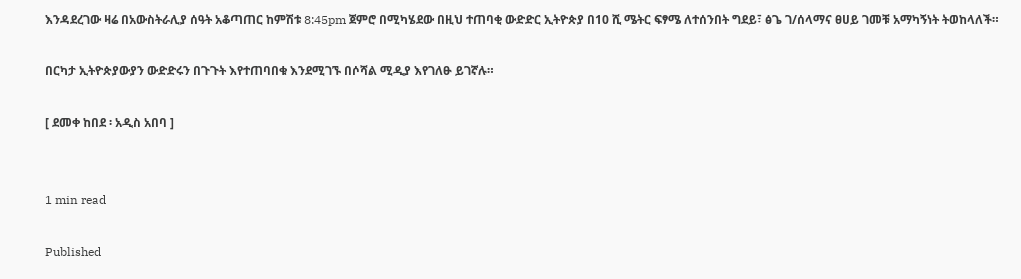እንዳደረገው ዛሬ በአውስትራሊያ ሰዓት አቆጣጠር ከምሽቱ 8:45pm ጀምሮ በሚካሄደው በዚህ ተጠባቂ ውድድር ኢትዮጵያ በ10 ሺ ሜትር ፍፃሜ ለተሰንበት ግደይ፣ ፅጌ ገ/ሰላማና ፀሀይ ገመቹ አማካኝነት ትወከላለች።

በርካታ ኢትዮጵያውያን ውድድሩን በጉጉት እየተጠባበቁ እንደሚገኙ በሶሻል ሚዲያ እየገለፁ ይገኛሉ።

[ ደመቀ ከበደ ፡ አዲስ አበባ ]


1 min read

Published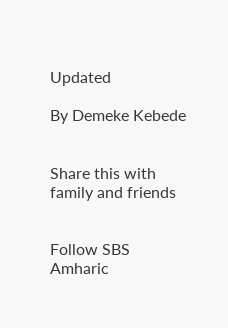Updated

By Demeke Kebede


Share this with family and friends


Follow SBS Amharic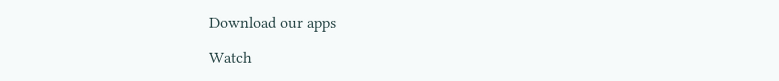Download our apps

Watch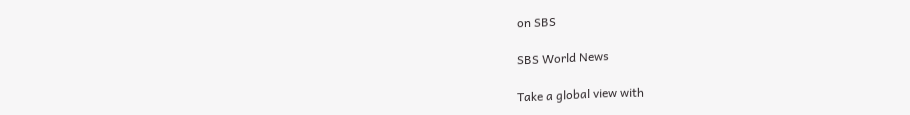on SBS

SBS World News

Take a global view with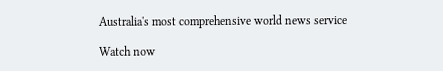Australia's most comprehensive world news service

Watch now